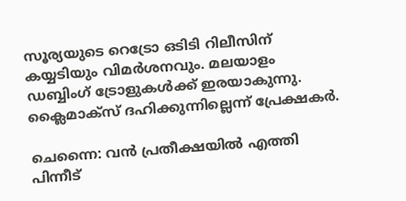സൂര്യയുടെ റെട്രോ ഒടിടി റിലീസിന് കയ്യടിയും വിമർശനവും. മലയാളം ഡബ്ബിംഗ് ട്രോളുകള്‍ക്ക് ഇരയാകുന്നു. ക്ലൈമാക്സ്‌ ദഹിക്കുന്നില്ലെന്ന് പ്രേക്ഷകര്‍.

ചെന്നൈ: വന്‍ പ്രതീക്ഷയില്‍ എത്തി പിന്നീട്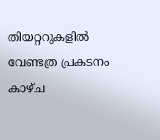തിയറ്ററുകളിൽ വേണ്ടത്ര പ്രകടനം കാഴ്ച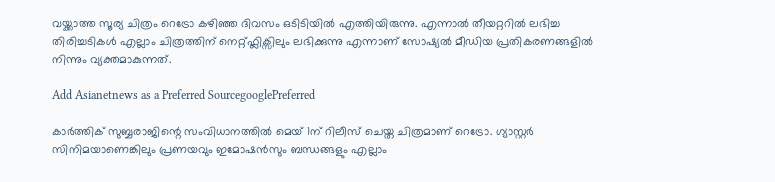വയ്ക്കാത്ത സൂര്യ ചിത്രം റെട്രോ കഴിഞ്ഞ ദിവസം ഒടിടിയിൽ എത്തിയിരുന്നു. എന്നാല്‍ തീയറ്ററില്‍ ലഭിച്ച തിരിച്ചടികള്‍ എല്ലാം ചിത്രത്തിന് നെറ്റ്ഫ്ലിക്സിലും ലഭിക്കുന്നു എന്നാണ് സോഷ്യല്‍ മീഡിയ പ്രതികരണങ്ങളില്‍ നിന്നും വ്യക്തമാകുന്നത്.

Add Asianetnews as a Preferred SourcegooglePreferred

കാർത്തിക് സുബ്ബരാജിന്റെ സംവിധാനത്തിൽ മെയ് 1ന് റിലീസ് ചെയ്ത ചിത്രമാണ് റെട്രോ. ഗ്യാസ്റ്റർ സിനിമയാണെങ്കിലും പ്രണയവും ഇമോഷൻസും ബന്ധങ്ങളും എല്ലാം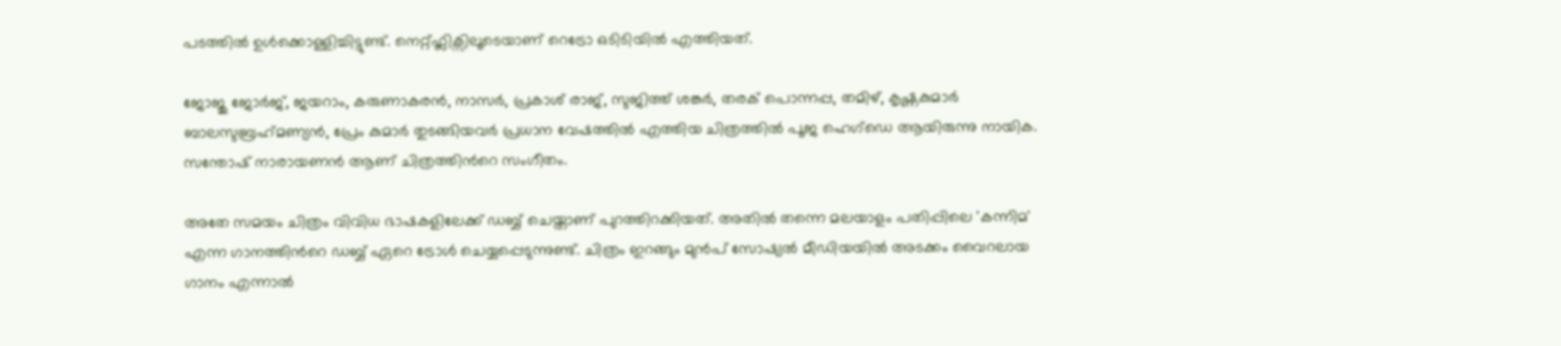പടത്തിൽ ഉൾക്കൊള്ളിച്ചിട്ടുണ്ട്. നെറ്റ്ഫ്ലിക്സിലൂടെയാണ് റെട്രോ ഒടിടിയിൽ എത്തിയത്.

ജോജു ജോര്‍ജ്, ജയറാം, കരുണാകരന്‍, നാസര്‍, പ്രകാശ് രാജ്, സുജിത്ത് ശങ്കര്‍, തരക് പൊന്നപ്പ, തമിഴ്, കൃഷ്ണകുമാര്‍ ബാലസുബ്രഹ്‍മണ്യന്‍, പ്രേം കുമാര്‍ തുടങ്ങിയവർ പ്രധാന വേഷത്തിൽ എത്തിയ ചിത്രത്തില്‍ പൂജ ഹെഗ്ഡെ ആയിരുന്നു നായിക. സന്തോഷ് നാരായണന്‍ ആണ് ചിത്രത്തിന്‍റെ സംഗീതം.

അതേ സമയം ചിത്രം വിവിധ ഭാഷകളിലേക്ക് ഡബ്ബ് ചെയ്താണ് പുറത്തിറക്കിയത്. അതില്‍ തന്നെ മലയാളം പതിപ്പിലെ 'കന്നിമ' എന്ന ഗാനത്തിന്‍റെ ഡബ്ബ് ഏറെ ട്രോള്‍ ചെയ്യപ്പെടുന്നുണ്ട്. ചിത്രം ഇറങ്ങും മുന്‍പ് സോഷ്യല്‍ മീഡിയയില്‍ അടക്കം വൈറലായ ഗാനം എന്നാല്‍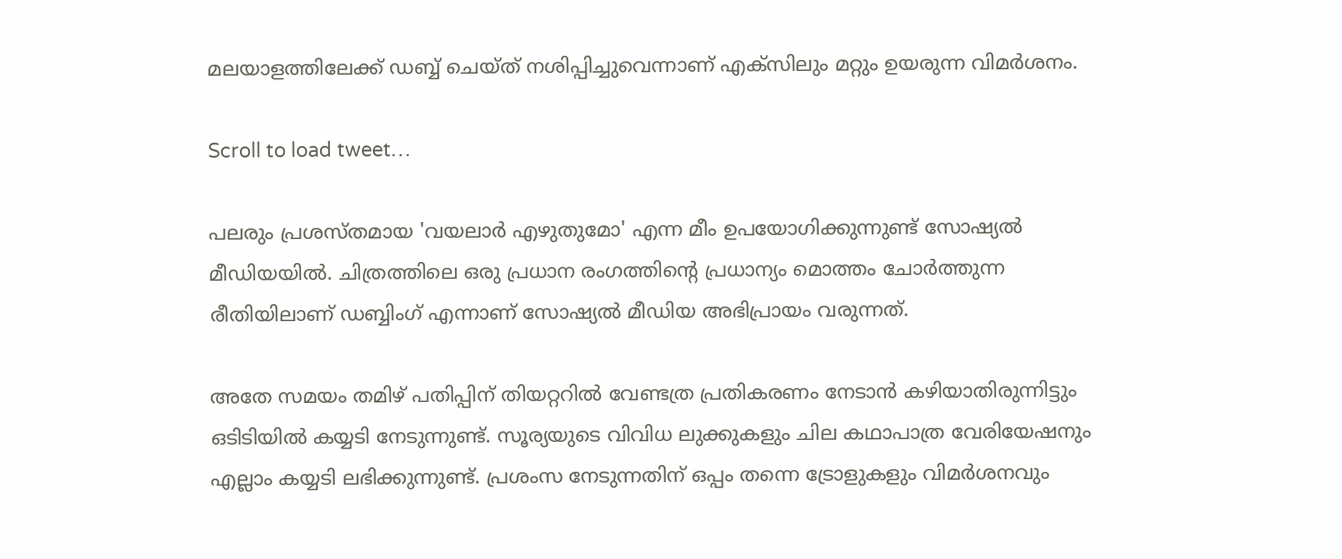മലയാളത്തിലേക്ക് ഡബ്ബ് ചെയ്ത് നശിപ്പിച്ചുവെന്നാണ് എക്സിലും മറ്റും ഉയരുന്ന വിമര്‍ശനം.

Scroll to load tweet…

പലരും പ്രശസ്തമായ 'വയലാര്‍ എഴുതുമോ' എന്ന മീം ഉപയോഗിക്കുന്നുണ്ട് സോഷ്യല്‍ മീഡിയയില്‍. ചിത്രത്തിലെ ഒരു പ്രധാന രംഗത്തിന്‍റെ പ്രധാന്യം മൊത്തം ചോര്‍ത്തുന്ന രീതിയിലാണ് ഡബ്ബിംഗ് എന്നാണ് സോഷ്യല്‍ മീഡിയ അഭിപ്രായം വരുന്നത്.

അതേ സമയം തമിഴ് പതിപ്പിന് തിയറ്ററിൽ വേണ്ടത്ര പ്രതികരണം നേടാൻ കഴിയാതിരുന്നിട്ടും ഒടിടിയിൽ കയ്യടി നേടുന്നുണ്ട്. സൂര്യയുടെ വിവിധ ലുക്കുകളും ചില കഥാപാത്ര വേരിയേഷനും എല്ലാം കയ്യടി ലഭിക്കുന്നുണ്ട്. പ്രശംസ നേടുന്നതിന് ഒപ്പം തന്നെ ട്രോളുകളും വിമർശനവും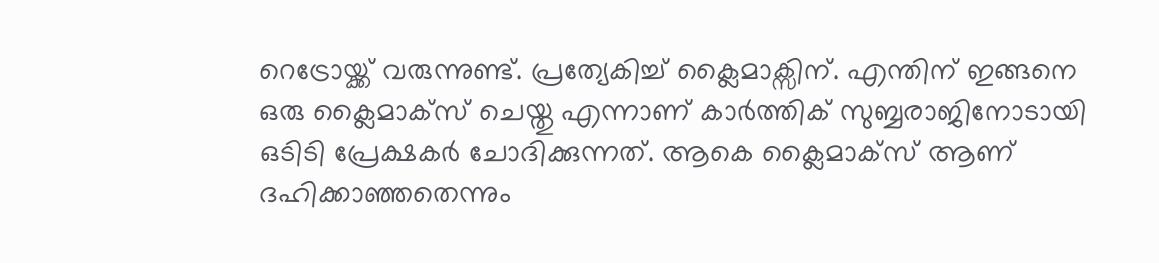റെട്രോയ്ക്ക് വരുന്നുണ്ട്. പ്രത്യേകിച്ച് ക്ലൈമാക്സിന്. എന്തിന് ഇങ്ങനെ ഒരു ക്ലൈമാക്സ് ചെയ്തു എന്നാണ് കാർത്തിക് സുബ്ബരാജിനോടായി ഒടിടി പ്രേക്ഷകർ ചോദിക്കുന്നത്. ആകെ ക്ലൈമാക്സ്‌ ആണ് ദഹിക്കാഞ്ഞതെന്നും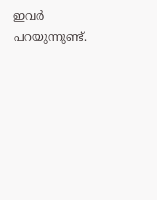ഇവർ പറയുന്നുണ്ട്.